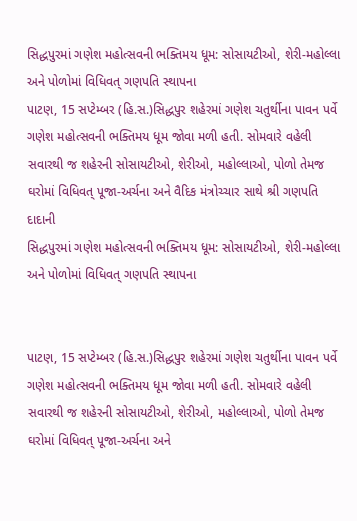સિદ્ધપુરમાં ગણેશ મહોત્સવની ભક્તિમય ધૂમ: સોસાયટીઓ, શેરી-મહોલ્લા અને પોળોમાં વિધિવત્ ગણપતિ સ્થાપના
પાટણ, 15 સપ્ટેમ્બર (હિ.સ.)સિદ્ધપુર શહેરમાં ગણેશ ચતુર્થીના પાવન પર્વે ગણેશ મહોત્સવની ભક્તિમય ધૂમ જોવા મળી હતી. સોમવારે વહેલી સવારથી જ શહેરની સોસાયટીઓ, શેરીઓ, મહોલ્લાઓ, પોળો તેમજ ઘરોમાં વિધિવત્ પૂજા-અર્ચના અને વૈદિક મંત્રોચ્ચાર સાથે શ્રી ગણપતિ દાદાની
સિદ્ધપુરમાં ગણેશ મહોત્સવની ભક્તિમય ધૂમ: સોસાયટીઓ, શેરી-મહોલ્લા અને પોળોમાં વિધિવત્ ગણપતિ સ્થાપના


પાટણ, 15 સપ્ટેમ્બર (હિ.સ.)સિદ્ધપુર શહેરમાં ગણેશ ચતુર્થીના પાવન પર્વે ગણેશ મહોત્સવની ભક્તિમય ધૂમ જોવા મળી હતી. સોમવારે વહેલી સવારથી જ શહેરની સોસાયટીઓ, શેરીઓ, મહોલ્લાઓ, પોળો તેમજ ઘરોમાં વિધિવત્ પૂજા-અર્ચના અને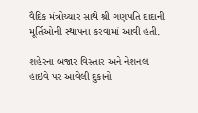વૈદિક મંત્રોચ્ચાર સાથે શ્રી ગણપતિ દાદાની મૂર્તિઓની સ્થાપના કરવામાં આવી હતી.

શહેરના બજાર વિસ્તાર અને નેશનલ હાઇવે પર આવેલી દુકાનો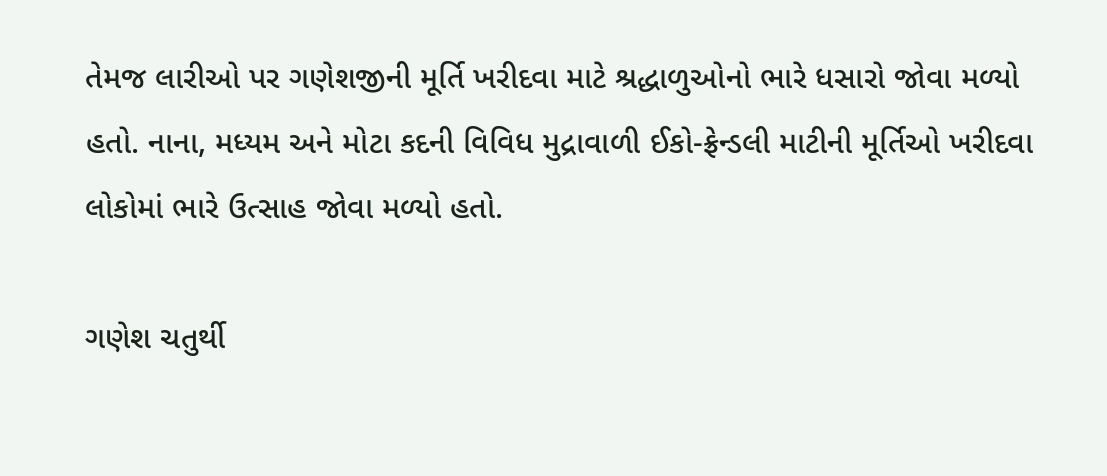તેમજ લારીઓ પર ગણેશજીની મૂર્તિ ખરીદવા માટે શ્રદ્ધાળુઓનો ભારે ધસારો જોવા મળ્યો હતો. નાના, મધ્યમ અને મોટા કદની વિવિધ મુદ્રાવાળી ઈકો-ફ્રેન્ડલી માટીની મૂર્તિઓ ખરીદવા લોકોમાં ભારે ઉત્સાહ જોવા મળ્યો હતો.

ગણેશ ચતુર્થી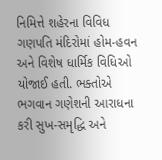નિમિત્તે શહેરના વિવિધ ગણપતિ મંદિરોમાં હોમ-હવન અને વિશેષ ધાર્મિક વિધિઓ યોજાઈ હતી. ભક્તોએ ભગવાન ગણેશની આરાધના કરી સુખ-સમૃદ્ધિ અને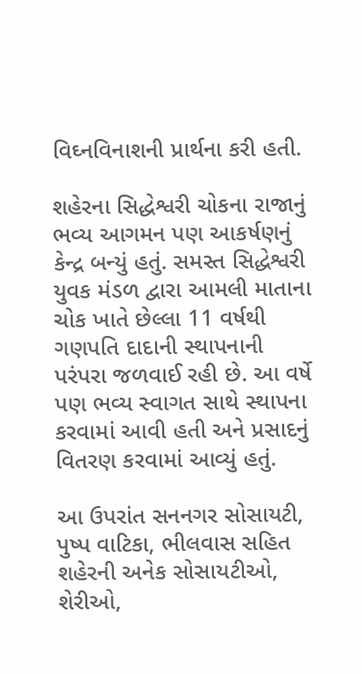વિઘ્નવિનાશની પ્રાર્થના કરી હતી.

શહેરના સિદ્ધેશ્વરી ચોકના રાજાનું ભવ્ય આગમન પણ આકર્ષણનું કેન્દ્ર બન્યું હતું. સમસ્ત સિદ્ધેશ્વરી યુવક મંડળ દ્વારા આમલી માતાના ચોક ખાતે છેલ્લા 11 વર્ષથી ગણપતિ દાદાની સ્થાપનાની પરંપરા જળવાઈ રહી છે. આ વર્ષે પણ ભવ્ય સ્વાગત સાથે સ્થાપના કરવામાં આવી હતી અને પ્રસાદનું વિતરણ કરવામાં આવ્યું હતું.

આ ઉપરાંત સનનગર સોસાયટી, પુષ્પ વાટિકા, ભીલવાસ સહિત શહેરની અનેક સોસાયટીઓ, શેરીઓ,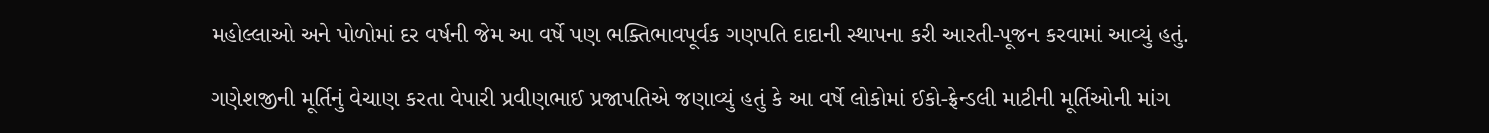મહોલ્લાઓ અને પોળોમાં દર વર્ષની જેમ આ વર્ષે પણ ભક્તિભાવપૂર્વક ગણપતિ દાદાની સ્થાપના કરી આરતી-પૂજન કરવામાં આવ્યું હતું.

ગણેશજીની મૂર્તિનું વેચાણ કરતા વેપારી પ્રવીણભાઈ પ્રજાપતિએ જણાવ્યું હતું કે આ વર્ષે લોકોમાં ઈકો-ફ્રેન્ડલી માટીની મૂર્તિઓની માંગ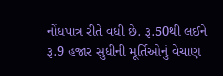નોંધપાત્ર રીતે વધી છે. રૂ.50થી લઈને રૂ.9 હજાર સુધીની મૂર્તિઓનું વેચાણ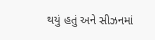થયું હતું અને સીઝનમાં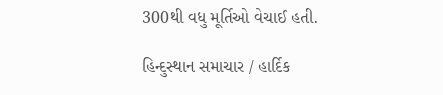300થી વધુ મૂર્તિઓ વેચાઈ હતી.

હિન્દુસ્થાન સમાચાર / હાર્દિક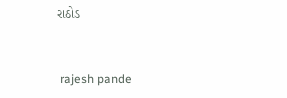રાઠોડ


 rajesh pande